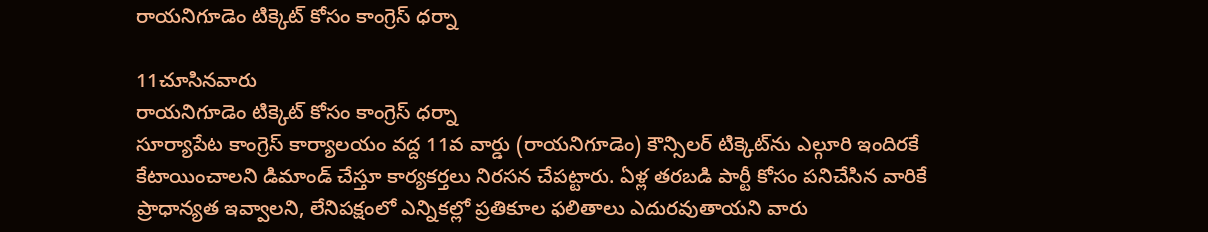రాయనిగూడెం టిక్కెట్ కోసం కాంగ్రెస్ ధర్నా

11చూసినవారు
రాయనిగూడెం టిక్కెట్ కోసం కాంగ్రెస్ ధర్నా
సూర్యాపేట కాంగ్రెస్ కార్యాలయం వద్ద 11వ వార్డు (రాయనిగూడెం) కౌన్సిలర్ టిక్కెట్‌ను ఎల్గూరి ఇందిరకే కేటాయించాలని డిమాండ్ చేస్తూ కార్యకర్తలు నిరసన చేపట్టారు. ఏళ్ల తరబడి పార్టీ కోసం పనిచేసిన వారికే ప్రాధాన్యత ఇవ్వాలని, లేనిపక్షంలో ఎన్నికల్లో ప్రతికూల ఫలితాలు ఎదురవుతాయని వారు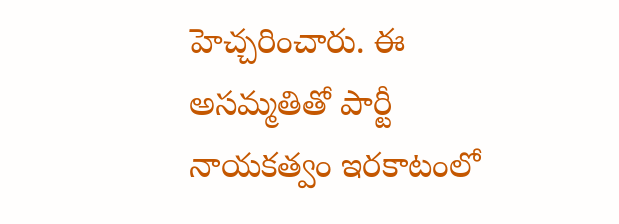హెచ్చరించారు. ఈ అసమ్మతితో పార్టీ నాయకత్వం ఇరకాటంలో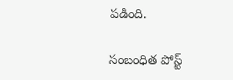పడింది.

సంబంధిత పోస్ట్